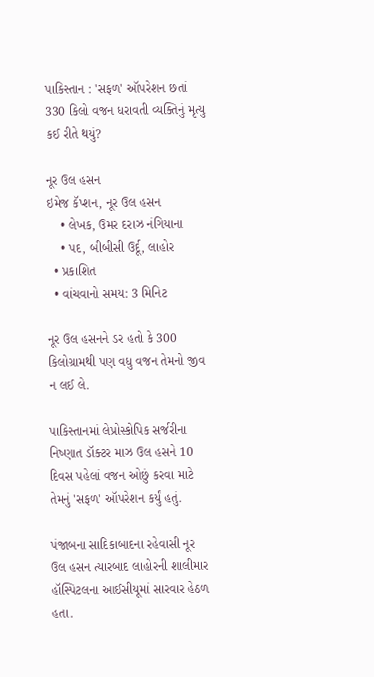પાકિસ્તાન : 'સફળ' ઑપરેશન છતાં 330 કિલો વજન ધરાવતી વ્યક્તિનું મૃત્યુ કઈ રીતે થયું?

નૂર ઉલ હસન
ઇમેજ કૅપ્શન, નૂર ઉલ હસન
    • લેખક, ઉમર દરાઝ નંગિયાના
    • પદ, બીબીસી ઉર્દૂ, લાહોર
  • પ્રકાશિત
  • વાંચવાનો સમય: 3 મિનિટ

નૂર ઉલ હસનને ડર હતો કે 300 કિલોગ્રામથી પણ વધુ વજન તેમનો જીવ ન લઈ લે.

પાકિસ્તાનમાં લેપ્રોસ્કોપિક સર્જરીના નિષ્ણાત ડૉક્ટર માઝ ઉલ હસને 10 દિવસ પહેલાં વજન ઓછું કરવા માટે તેમનું 'સફળ' ઑપરેશન કર્યું હતું.

પંજાબના સાદિકાબાદના રહેવાસી નૂર ઉલ હસન ત્યારબાદ લાહોરની શાલીમાર હૉસ્પિટલના આઈસીયૂમાં સારવાર હેઠળ હતા.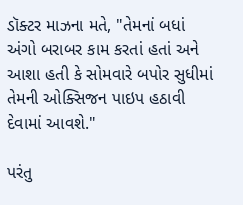ડૉક્ટર માઝના મતે, "તેમનાં બધાં અંગો બરાબર કામ કરતાં હતાં અને આશા હતી કે સોમવારે બપોર સુધીમાં તેમની ઓક્સિજન પાઇપ હઠાવી દેવામાં આવશે."

પરંતુ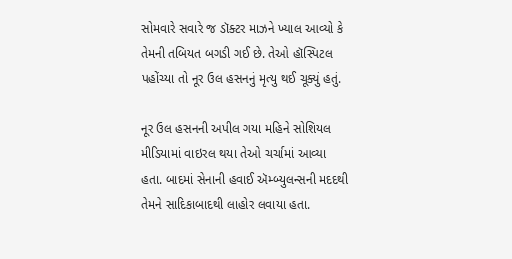સોમવારે સવારે જ ડૉક્ટર માઝને ખ્યાલ આવ્યો કે તેમની તબિયત બગડી ગઈ છે. તેઓ હૉસ્પિટલ પહોંચ્યા તો નૂર ઉલ હસનનું મૃત્યુ થઈ ચૂક્યું હતું.

નૂર ઉલ હસનની અપીલ ગયા મહિને સોશિયલ મીડિયામાં વાઇરલ થયા તેઓ ચર્ચામાં આવ્યા હતા. બાદમાં સેનાની હવાઈ ઍમ્બ્યુલન્સની મદદથી તેમને સાદિકાબાદથી લાહોર લવાયા હતા.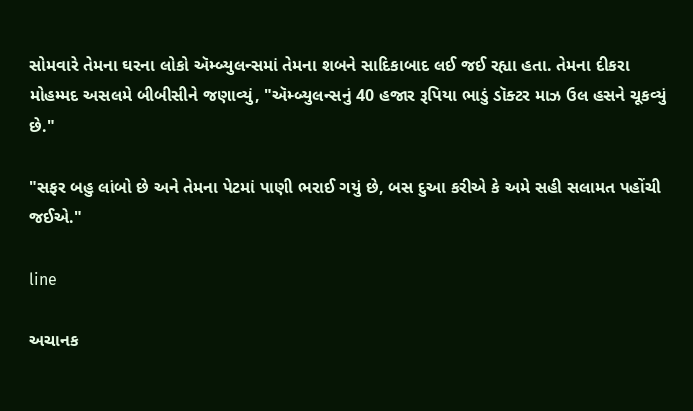સોમવારે તેમના ઘરના લોકો ઍમ્બ્યુલન્સમાં તેમના શબને સાદિકાબાદ લઈ જઈ રહ્યા હતા. તેમના દીકરા મોહમ્મદ અસલમે બીબીસીને જણાવ્યું, "ઍમ્બ્યુલન્સનું 40 હજાર રૂપિયા ભાડું ડૉક્ટર માઝ ઉલ હસને ચૂકવ્યું છે."

"સફર બહુ લાંબો છે અને તેમના પેટમાં પાણી ભરાઈ ગયું છે, બસ દુઆ કરીએ કે અમે સહી સલામત પહોંચી જઈએ."

line

અચાનક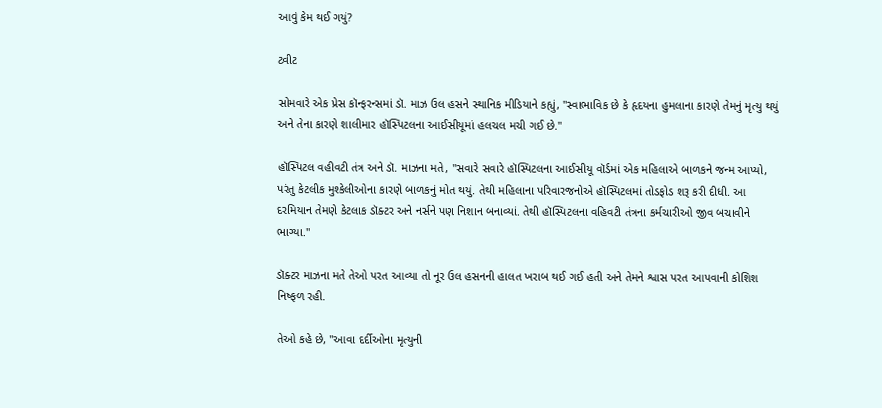આવું કેમ થઈ ગયું?

ટ્વીટ

સોમવારે એક પ્રેસ કૉન્ફરન્સમાં ડૉ. માઝ ઉલ હસને સ્થાનિક મીડિયાને કહ્યું, "સ્વાભાવિક છે કે હૃદયના હુમલાના કારણે તેમનું મૃત્યુ થયું અને તેના કારણે શાલીમાર હૉસ્પિટલના આઈસીયૂમાં હલચલ મચી ગઈ છે."

હૉસ્પિટલ વહીવટી તંત્ર અને ડૉ. માઝના મતે, "સવારે સવારે હૉસ્પિટલના આઈસીયૂ વૉર્ડમાં એક મહિલાએ બાળકને જન્મ આપ્યો, પરંતુ કેટલીક મુશ્કેલીઓના કારણે બાળકનું મોત થયું. તેથી મહિલાના પરિવારજનોએ હૉસ્પિટલમાં તોડફોડ શરૂ કરી દીધી. આ દરમિયાન તેમણે કેટલાક ડૉક્ટર અને નર્સને પણ નિશાન બનાવ્યાં. તેથી હૉસ્પિટલના વહિવટી તંત્રના કર્મચારીઓ જીવ બચાવીને ભાગ્યા."

ડૉક્ટર માઝના મતે તેઓ પરત આવ્યા તો નૂર ઉલ હસનની હાલત ખરાબ થઈ ગઈ હતી અને તેમને શ્વાસ પરત આપવાની કોશિશ નિષ્ફળ રહી.

તેઓ કહે છે, "આવા દર્દીઓના મૃત્યુની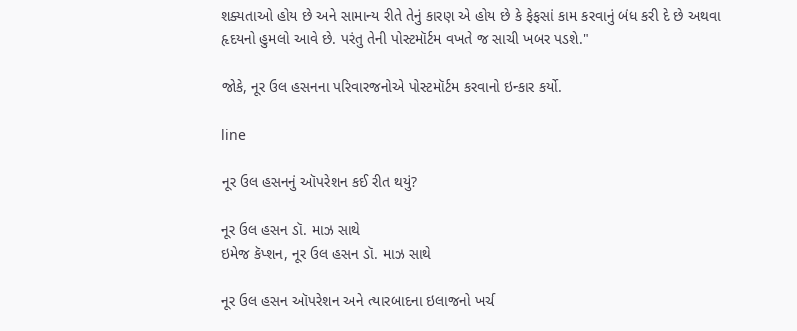શક્યતાઓ હોય છે અને સામાન્ય રીતે તેનું કારણ એ હોય છે કે ફેફસાં કામ કરવાનું બંધ કરી દે છે અથવા હૃદયનો હુમલો આવે છે. પરંતુ તેની પોસ્ટમૉર્ટમ વખતે જ સાચી ખબર પડશે."

જોકે, નૂર ઉલ હસનના પરિવારજનોએ પોસ્ટમૉર્ટમ કરવાનો ઇન્કાર કર્યો.

line

નૂર ઉલ હસનનું ઑપરેશન કઈ રીત થયું?

નૂર ઉલ હસન ડૉ. માઝ સાથે
ઇમેજ કૅપ્શન, નૂર ઉલ હસન ડૉ. માઝ સાથે

નૂર ઉલ હસન ઑપરેશન અને ત્યારબાદના ઇલાજનો ખર્ચ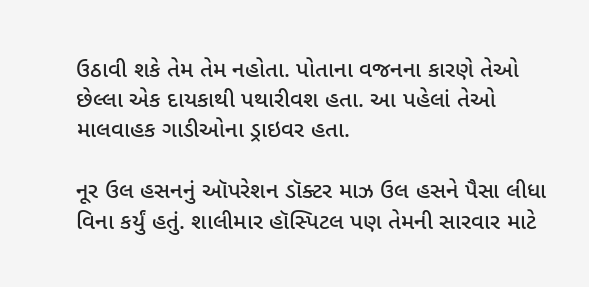ઉઠાવી શકે તેમ તેમ નહોતા. પોતાના વજનના કારણે તેઓ છેલ્લા એક દાયકાથી પથારીવશ હતા. આ પહેલાં તેઓ માલવાહક ગાડીઓના ડ્રાઇવર હતા.

નૂર ઉલ હસનનું ઑપરેશન ડૉક્ટર માઝ ઉલ હસને પૈસા લીધા વિના કર્યું હતું. શાલીમાર હૉસ્પિટલ પણ તેમની સારવાર માટે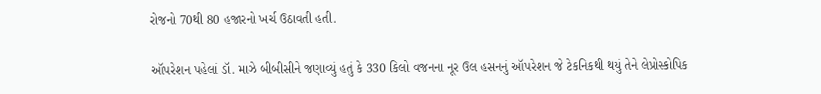રોજનો 70થી 80 હજારનો ખર્ચ ઉઠાવતી હતી.

ઑપરેશન પહેલાં ડૉ. માઝે બીબીસીને જણાવ્યું હતું કે 330 કિલો વજનના નૂર ઉલ હસનનું ઑપરેશન જે ટેકનિકથી થયું તેને લેપ્રોસ્કોપિક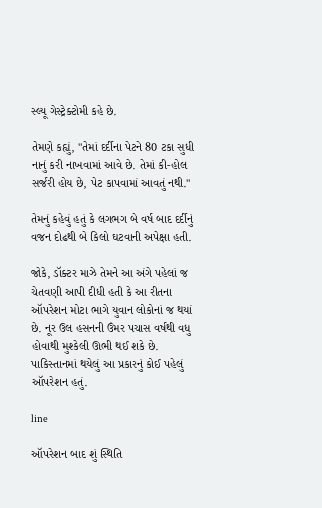સ્લ્યૂ ગેસ્ટ્રેક્ટોમી કહે છે.

તેમણે કહ્યું, "તેમાં દર્દીના પેટને 80 ટકા સુધી નાનું કરી નાખવામાં આવે છે. તેમાં કી-હોલ સર્જરી હોય છે, પેટ કાપવામાં આવતું નથી."

તેમનું કહેવું હતું કે લગભગ બે વર્ષ બાદ દર્દીનું વજન દોઢથી બે કિલો ઘટવાની અપેક્ષા હતી.

જોકે, ડૉક્ટર માઝે તેમને આ અંગે પહેલાં જ ચેતવણી આપી દીધી હતી કે આ રીતના ઑપરેશન મોટા ભાગે યુવાન લોકોનાં જ થયાં છે. નૂર ઉલ હસનની ઉંમર પચાસ વર્ષથી વધુ હોવાથી મુશ્કેલી ઊભી થઈ શકે છે. પાકિસ્તાનમાં થયેલું આ પ્રકારનું કોઈ પહેલું ઑપરેશન હતું.

line

ઑપરેશન બાદ શું સ્થિતિ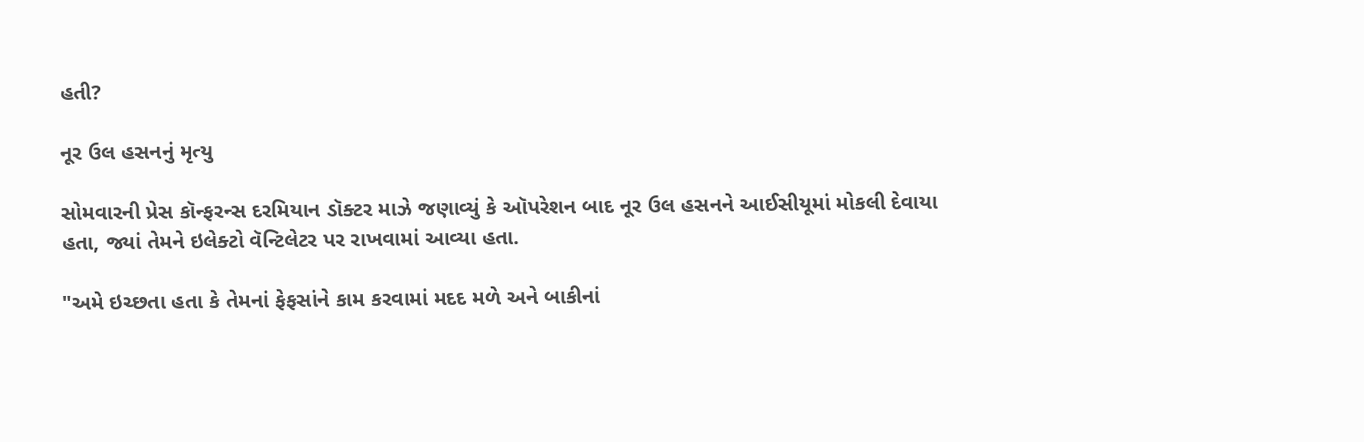હતી?

નૂર ઉલ હસનનું મૃત્યુ

સોમવારની પ્રેસ કૉન્ફરન્સ દરમિયાન ડૉક્ટર માઝે જણાવ્યું કે ઑપરેશન બાદ નૂર ઉલ હસનને આઈસીયૂમાં મોકલી દેવાયા હતા, જ્યાં તેમને ઇલેક્ટો વૅન્ટિલેટર પર રાખવામાં આવ્યા હતા.

"અમે ઇચ્છતા હતા કે તેમનાં ફેફસાંને કામ કરવામાં મદદ મળે અને બાકીનાં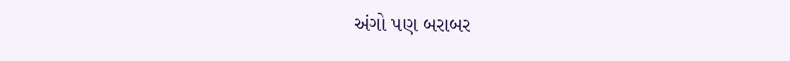અંગો પણ બરાબર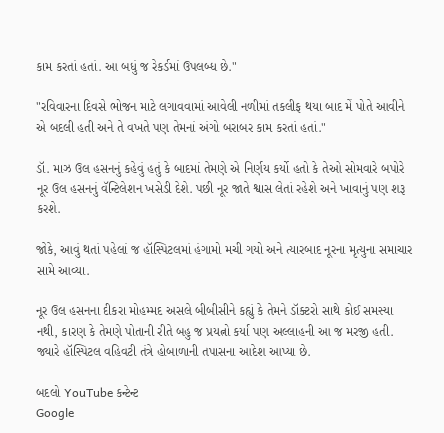કામ કરતાં હતાં. આ બધું જ રેકર્ડમાં ઉપલબ્ધ છે."

"રવિવારના દિવસે ભોજન માટે લગાવવામાં આવેલી નળીમાં તકલીફ થયા બાદ મેં પોતે આવીને એ બદલી હતી અને તે વખતે પણ તેમનાં અંગો બરાબર કામ કરતાં હતાં."

ડૉ. માઝ ઉલ હસનનું કહેવું હતું કે બાદમાં તેમણે એ નિર્ણય કર્યો હતો કે તેઓ સોમવારે બપોરે નૂર ઉલ હસનનું વૅન્ટિલેશન ખસેડી દેશે. પછી નૂર જાતે શ્વાસ લેતાં રહેશે અને ખાવાનું પણ શરૂ કરશે.

જોકે, આવું થતાં પહેલાં જ હૉસ્પિટલમાં હંગામો મચી ગયો અને ત્યારબાદ નૂરના મૃત્યુના સમાચાર સામે આવ્યા.

નૂર ઉલ હસનના દીકરા મોહમ્મદ અસલે બીબીસીને કહ્યું કે તેમને ડૉક્ટરો સાથે કોઈ સમસ્યા નથી, કારણ કે તેમણે પોતાની રીતે બહુ જ પ્રયત્નો કર્યા પણ અલ્લાહની આ જ મરજી હતી. જ્યારે હૉસ્પિટલ વહિવટી તંત્રે હોબાળાની તપાસના આદેશ આપ્યા છે.

બદલો YouTube કન્ટેન્ટ
Google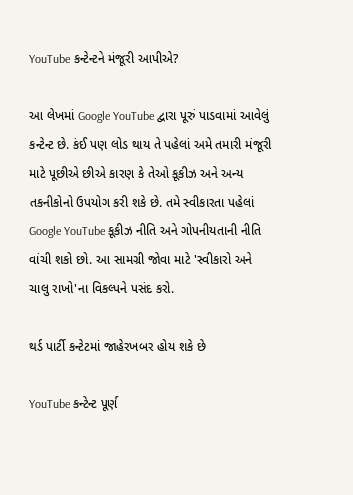YouTube કન્ટેન્ટને મંજૂરી આપીએ?

આ લેખમાં Google YouTube દ્વારા પૂરું પાડવામાં આવેલું કન્ટેન્ટ છે. કંઈ પણ લોડ થાય તે પહેલાં અમે તમારી મંજૂરી માટે પૂછીએ છીએ કારણ કે તેઓ કૂકીઝ અને અન્ય તકનીકોનો ઉપયોગ કરી શકે છે. તમે સ્વીકારતા પહેલાં Google YouTube કૂકીઝ નીતિ અને ગોપનીયતાની નીતિ વાંચી શકો છો. આ સામગ્રી જોવા માટે 'સ્વીકારો અને ચાલુ રાખો'ના વિકલ્પને પસંદ કરો.

થર્ડ પાર્ટી કન્ટેટમાં જાહેરખબર હોય શકે છે

YouTube કન્ટેન્ટ પૂર્ણ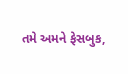તમે અમને ફેસબુક,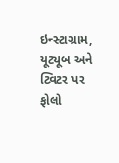ઇન્સ્ટાગ્રામ, યૂટ્યૂબ અને ટ્વિટર પર ફોલો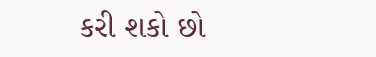કરી શકો છો